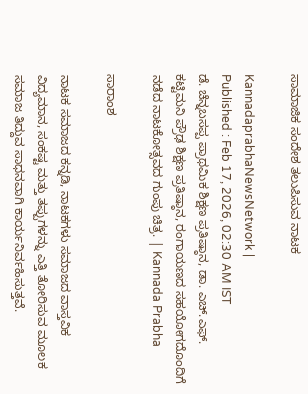ಸಾಮಾಜಿಕ ಸಂದೇಶ ತಲುಪಿಸುವ ನಾಟಕ

KannadaprabhaNewsNetwork |
Published : Feb 17, 2026, 02:30 AM IST
ಡೆ. ಚೆನ್ನಬಸಪ್ಪ ಪ್ರಾಥಮಿಕ ಶಿಕ್ಷಣ ಪ್ರತಿಷ್ಠಾನ, ಡಾ. ಎಚ್.ಎಫ್. ಕಟ್ಟಿಮನಿ ಪ್ರೌಢ ಶಿಕ್ಷಣ ಪ್ರತಿಷ್ಠಾನ, ರಂಗಾಯಣದ ಸಹಯೋಗದೊಂದಿಗೆ ನಡೆದ ನಾಟಕೋತ್ಸವದ ಗುಂಪು ಚಿತ್ರ. | Kannada Prabha

ಸಾರಾಂಶ

ನಾಟಕ ಸಮಾಜದ ಕನ್ನಡಿ, ನಾಟಕಗಳು ಸಮಾಜದ ವಾಸ್ತವಿಕ ವಿದ್ಯಮಾನ, ಸಂಕಷ್ಟ ಮತ್ತು ತಪ್ಪುಗಳನ್ನು ಎತ್ತಿ ತೋರಿಸುವ ಮೂಲಕ ಸಮಾಜ ತಿದ್ದುವ ಸಾಧನವಾಗಿ ಕಾರ್ಯನಿರ್ವಹಿಸುತ್ತವೆ.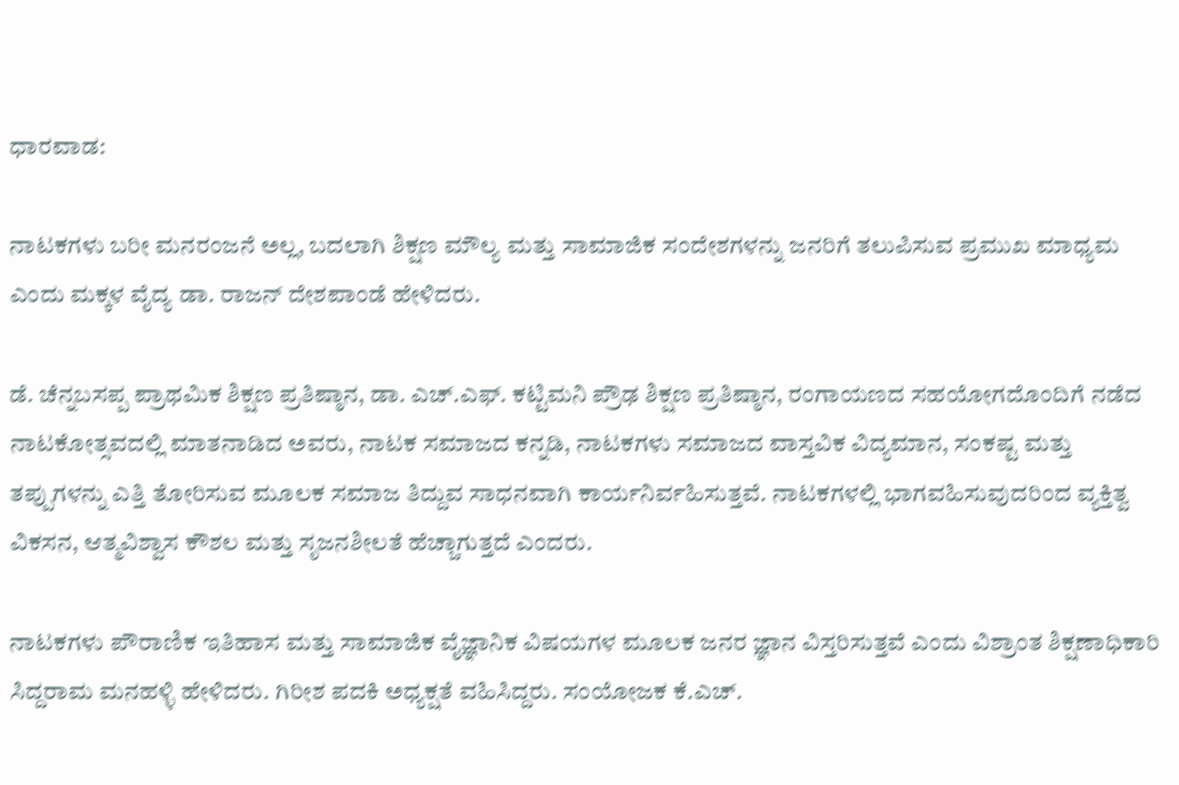ಧಾರವಾಡ:

ನಾಟಕಗಳು ಬರೀ ಮನರಂಜನೆ ಅಲ್ಲ, ಬದಲಾಗಿ ಶಿಕ್ಷಣ ಮೌಲ್ಯ ಮತ್ತು ಸಾಮಾಜಿಕ ಸಂದೇಶಗಳನ್ನು ಜನರಿಗೆ ತಲುಪಿಸುವ ಪ್ರಮುಖ ಮಾಧ್ಯಮ ಎಂದು ಮಕ್ಕಳ ವೈದ್ಯ ಡಾ. ರಾಜನ್‌ ದೇಶಪಾಂಡೆ ಹೇಳಿದರು.

ಡೆ. ಚೆನ್ನಬಸಪ್ಪ ಪ್ರಾಥಮಿಕ ಶಿಕ್ಷಣ ಪ್ರತಿಷ್ಠಾನ, ಡಾ. ಎಚ್.ಎಫ್. ಕಟ್ಟಿಮನಿ ಪ್ರೌಢ ಶಿಕ್ಷಣ ಪ್ರತಿಷ್ಠಾನ, ರಂಗಾಯಣದ ಸಹಯೋಗದೊಂದಿಗೆ ನಡೆದ ನಾಟಕೋತ್ಸವದಲ್ಲಿ ಮಾತನಾಡಿದ ಅವರು, ನಾಟಕ ಸಮಾಜದ ಕನ್ನಡಿ, ನಾಟಕಗಳು ಸಮಾಜದ ವಾಸ್ತವಿಕ ವಿದ್ಯಮಾನ, ಸಂಕಷ್ಟ ಮತ್ತು ತಪ್ಪುಗಳನ್ನು ಎತ್ತಿ ತೋರಿಸುವ ಮೂಲಕ ಸಮಾಜ ತಿದ್ದುವ ಸಾಧನವಾಗಿ ಕಾರ್ಯನಿರ್ವಹಿಸುತ್ತವೆ. ನಾಟಕಗಳಲ್ಲಿ ಭಾಗವಹಿಸುವುದರಿಂದ ವ್ಯಕ್ತಿತ್ವ ವಿಕಸನ, ಆತ್ಮವಿಶ್ವಾಸ ಕೌಶಲ ಮತ್ತು ಸೃಜನಶೀಲತೆ ಹೆಚ್ಚಾಗುತ್ತದೆ ಎಂದರು.

ನಾಟಕಗಳು ಪೌರಾಣಿಕ ಇತಿಹಾಸ ಮತ್ತು ಸಾಮಾಜಿಕ ವೈಜ್ಞಾನಿಕ ವಿಷಯಗಳ ಮೂಲಕ ಜನರ ಜ್ಞಾನ ವಿಸ್ತರಿಸುತ್ತವೆ ಎಂದು ವಿಶ್ರಾಂತ ಶಿಕ್ಷಣಾಧಿಕಾರಿ ಸಿದ್ದರಾಮ ಮನಹಳ್ಳಿ ಹೇಳಿದರು. ಗಿರೀಶ ಪದಕಿ ಅಧ್ಯಕ್ಷತೆ ವಹಿಸಿದ್ದರು. ಸಂಯೋಜಕ ಕೆ.ಎಚ್.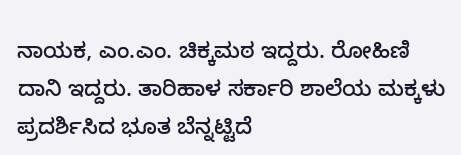ನಾಯಕ, ಎಂ.ಎಂ. ಚಿಕ್ಕಮಠ ಇದ್ದರು. ರೋಹಿಣಿ ದಾನಿ ಇದ್ದರು. ತಾರಿಹಾಳ ಸರ್ಕಾರಿ ಶಾಲೆಯ ಮಕ್ಕಳು ಪ್ರದರ್ಶಿಸಿದ ಭೂತ ಬೆನ್ನಟ್ಟಿದೆ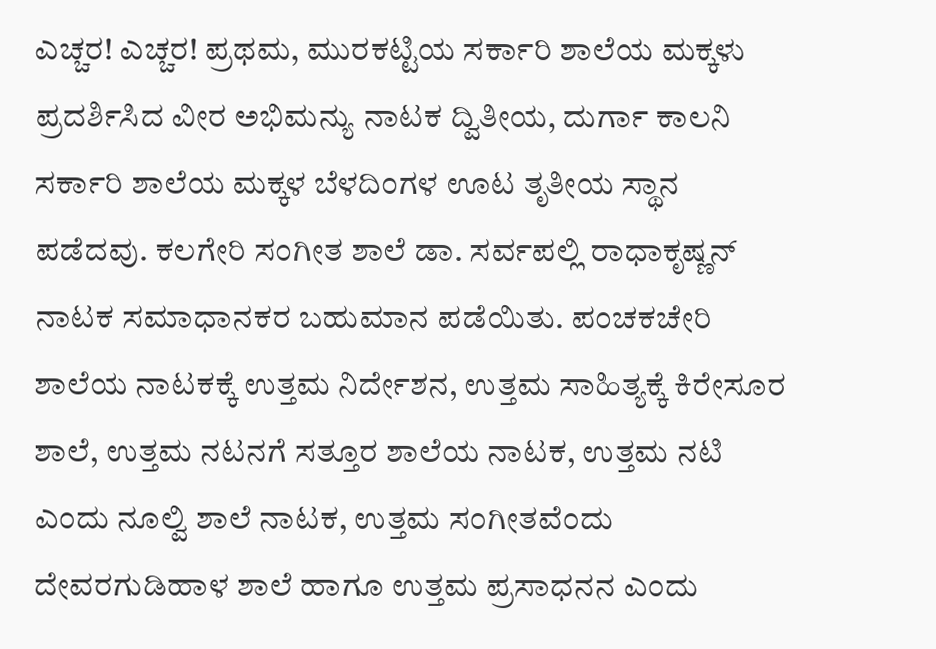ಎಚ್ಚರ! ಎಚ್ಚರ! ಪ್ರಥಮ, ಮುರಕಟ್ಟಿಯ ಸರ್ಕಾರಿ ಶಾಲೆಯ ಮಕ್ಕಳು ಪ್ರದರ್ಶಿಸಿದ ವೀರ ಅಭಿಮನ್ಯು ನಾಟಕ ದ್ವಿತೀಯ, ದುರ್ಗಾ ಕಾಲನಿ ಸರ್ಕಾರಿ ಶಾಲೆಯ ಮಕ್ಕಳ ಬೆಳದಿಂಗಳ ಊಟ ತೃತೀಯ ಸ್ಥಾನ ಪಡೆದವು. ಕಲಗೇರಿ ಸಂಗೀತ ಶಾಲೆ ಡಾ. ಸರ್ವಪಲ್ಲಿ ರಾಧಾಕೃಷ್ಣನ್‌ ನಾಟಕ ಸಮಾಧಾನಕರ ಬಹುಮಾನ ಪಡೆಯಿತು. ಪಂಚಕಚೇರಿ ಶಾಲೆಯ ನಾಟಕಕ್ಕೆ ಉತ್ತಮ ನಿರ್ದೇಶನ, ಉತ್ತಮ ಸಾಹಿತ್ಯಕ್ಕೆ ಕಿರೇಸೂರ ಶಾಲೆ, ಉತ್ತಮ ನಟನಗೆ ಸತ್ತೂರ ಶಾಲೆಯ ನಾಟಕ, ಉತ್ತಮ ನಟಿ ಎಂದು ನೂಲ್ವಿ ಶಾಲೆ ನಾಟಕ, ಉತ್ತಮ ಸಂಗೀತವೆಂದು ದೇವರಗುಡಿಹಾಳ ಶಾಲೆ ಹಾಗೂ ಉತ್ತಮ ಪ್ರಸಾಧನನ ಎಂದು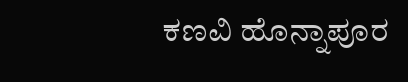ಕಣವಿ ಹೊನ್ನಾಪೂರ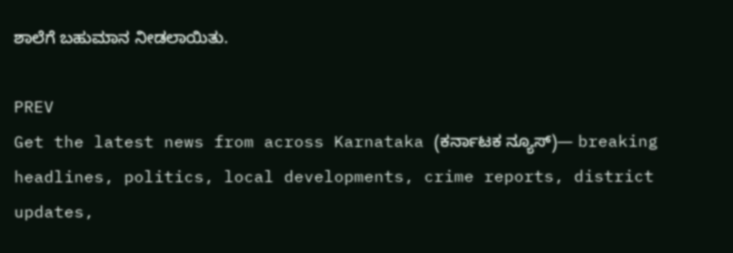ಶಾಲೆಗೆ ಬಹುಮಾನ ನೀಡಲಾಯಿತು.

PREV
Get the latest news from across Karnataka (ಕರ್ನಾಟಕ ನ್ಯೂಸ್)— breaking headlines, politics, local developments, crime reports, district updates,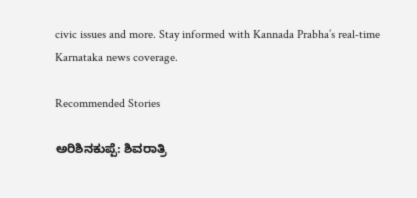civic issues and more. Stay informed with Kannada Prabha’s real‑time Karnataka news coverage.

Recommended Stories

ಅರಿಶಿನಕುಪ್ಪೆ: ಶಿವರಾತ್ರಿ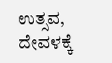ಉತ್ಸವ, ದೇವಳಕ್ಕೆ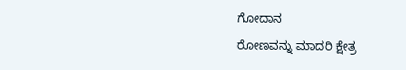ಗೋದಾನ
ರೋಣವನ್ನು ಮಾದರಿ ಕ್ಷೇತ್ರ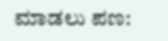ಮಾಡಲು ಪಣ: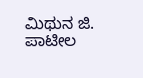ಮಿಥುನ ಜಿ. ಪಾಟೀಲ